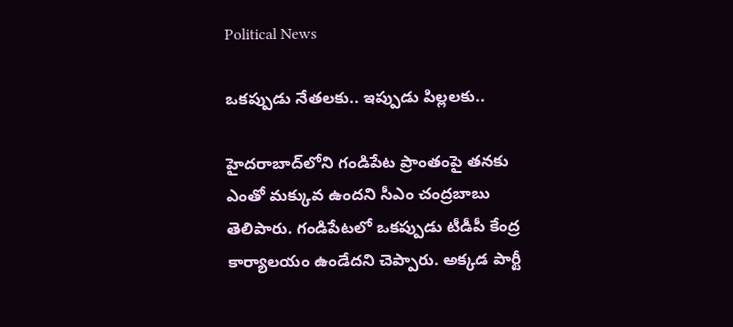Political News

ఒకప్పుడు నేతలకు.. ఇప్పుడు పిల్లలకు..

హైదరాబాద్‌లోని గండిపేట ప్రాంతంపై తనకు ఎంతో మక్కువ ఉందని సీఎం చంద్రబాబు తెలిపారు. గండిపేటలో ఒకప్పుడు టీడీపీ కేంద్ర కార్యాలయం ఉండేదని చెప్పారు. అక్కడ పార్టీ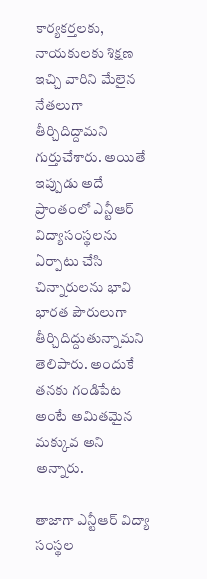కార్యకర్తలకు, నాయకులకు శిక్షణ ఇచ్చి వారిని మేలైన నేతలుగా తీర్చిదిద్దామని గుర్తుచేశారు. అయితే ఇప్పుడు అదే ప్రాంతంలో ఎన్టీఆర్ విద్యాసంస్థలను ఏర్పాటు చేసి చిన్నారులను భావి భారత పౌరులుగా తీర్చిదిద్దుతున్నామని తెలిపారు. అందుకే తనకు గండిపేట అంటే అమితమైన మక్కువ అని అన్నారు.

తాజాగా ఎన్టీఆర్ విద్యా సంస్థల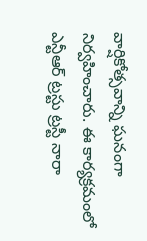వార్షికోత్సవాన్ని ఘనంగా నిర్వహించారు. ఈ కార్యక్రమంలో ఎన్టీఆర్ ట్రస్టు ట్రస్టీ నారా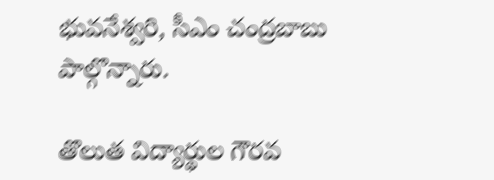భువనేశ్వరి, సీఎం చంద్రబాబు పాల్గొన్నారు.

తొలుత విద్యార్థుల గౌరవ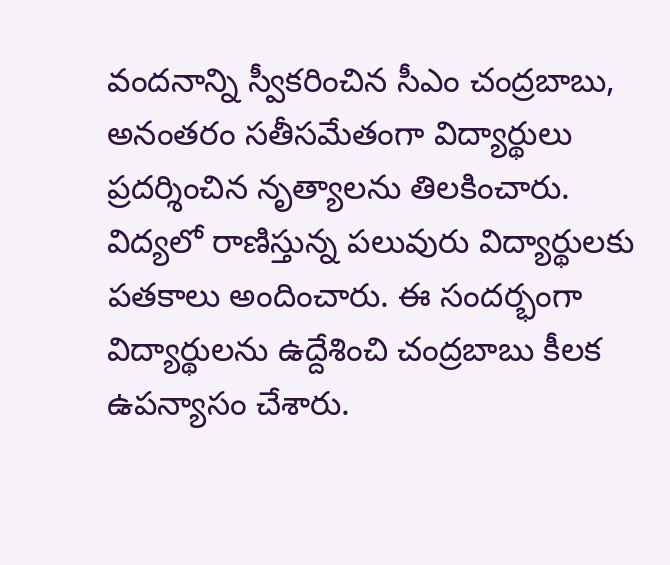వందనాన్ని స్వీకరించిన సీఎం చంద్రబాబు, అనంతరం సతీసమేతంగా విద్యార్థులు ప్రదర్శించిన నృత్యాలను తిలకించారు. విద్యలో రాణిస్తున్న పలువురు విద్యార్థులకు పతకాలు అందించారు. ఈ సందర్భంగా విద్యార్థులను ఉద్దేశించి చంద్రబాబు కీలక ఉపన్యాసం చేశారు.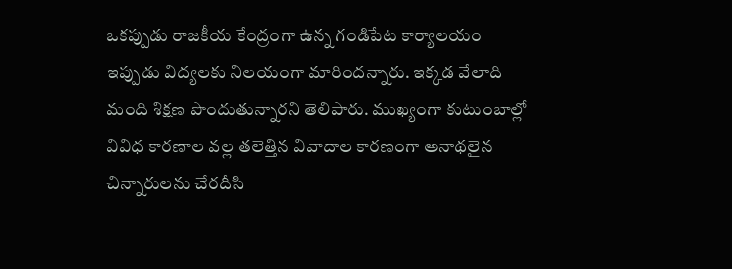ఒకప్పుడు రాజకీయ కేంద్రంగా ఉన్న గండిపేట కార్యాలయం ఇప్పుడు విద్యలకు నిలయంగా మారిందన్నారు. ఇక్కడ వేలాది మంది శిక్షణ పొందుతున్నారని తెలిపారు. ముఖ్యంగా కుటుంబాల్లో వివిధ కారణాల వల్ల తలెత్తిన వివాదాల కారణంగా అనాథలైన చిన్నారులను చేరదీసి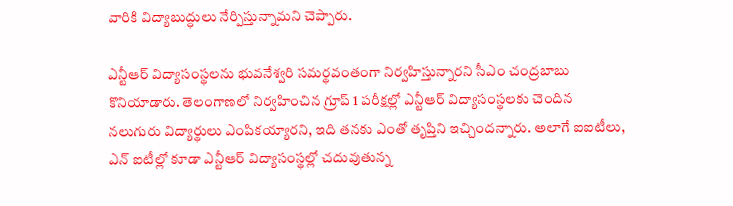వారికి విద్యాబుద్ధులు నేర్పిస్తున్నామని చెప్పారు.

ఎన్టీఆర్ విద్యాసంస్థలను భువనేశ్వరి సమర్థవంతంగా నిర్వహిస్తున్నారని సీఎం చంద్రబాబు కొనియాడారు. తెలంగాణలో నిర్వహించిన గ్రూప్ 1 పరీక్షల్లో ఎన్టీఆర్ విద్యాసంస్థలకు చెందిన నలుగురు విద్యార్థులు ఎంపికయ్యారని, ఇది తనకు ఎంతో తృప్తిని ఇచ్చిందన్నారు. అలాగే ఐఐటీలు, ఎన్ ఐటీల్లో కూడా ఎన్టీఆర్ విద్యాసంస్థల్లో చదువుతున్న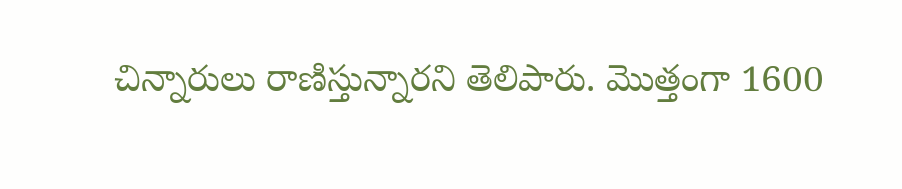చిన్నారులు రాణిస్తున్నారని తెలిపారు. మొత్తంగా 1600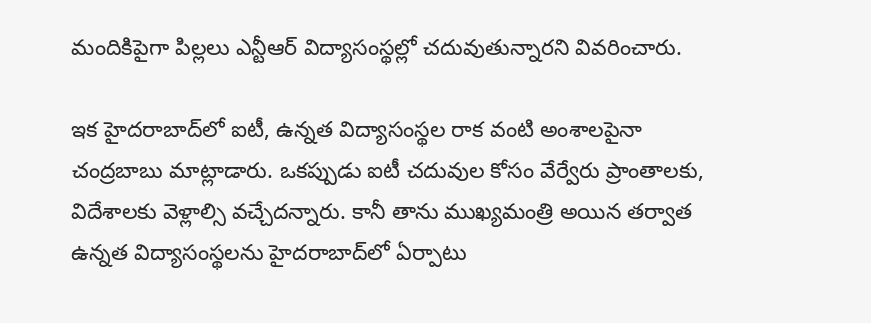మందికిపైగా పిల్లలు ఎన్టీఆర్ విద్యాసంస్థల్లో చదువుతున్నారని వివరించారు.

ఇక హైదరాబాద్‌లో ఐటీ, ఉన్నత విద్యాసంస్థల రాక వంటి అంశాలపైనా చంద్రబాబు మాట్లాడారు. ఒకప్పుడు ఐటీ చదువుల కోసం వేర్వేరు ప్రాంతాలకు, విదేశాలకు వెళ్లాల్సి వచ్చేదన్నారు. కానీ తాను ముఖ్యమంత్రి అయిన తర్వాత ఉన్నత విద్యాసంస్థలను హైదరాబాద్‌లో ఏర్పాటు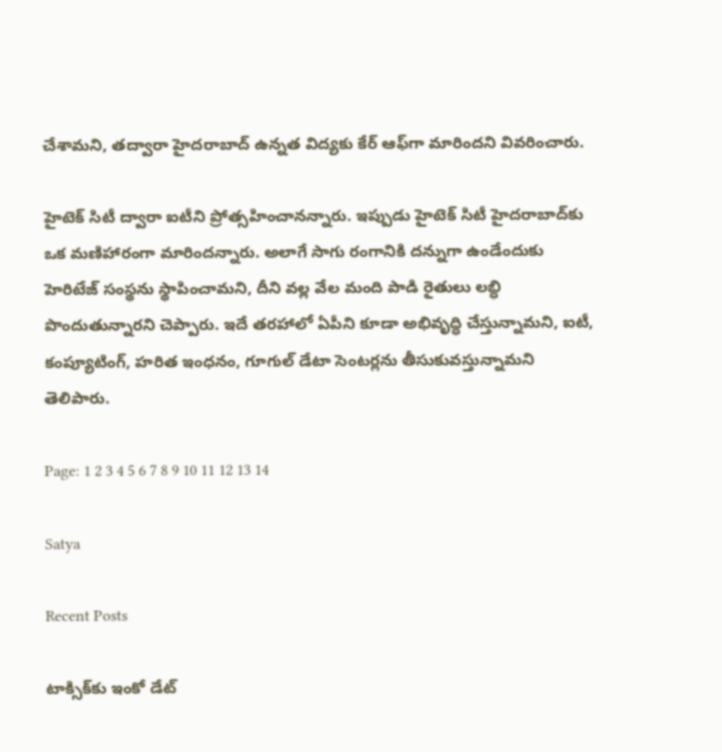చేశామని, తద్వారా హైదరాబాద్ ఉన్నత విద్యకు కేర్ ఆఫ్‌గా మారిందని వివరించారు.

హైటెక్ సిటీ ద్వారా ఐటీని ప్రోత్సహించానన్నారు. ఇప్పుడు హైటెక్ సిటీ హైదరాబాద్‌కు ఒక మణిహారంగా మారిందన్నారు. అలాగే సాగు రంగానికి దన్నుగా ఉండేందుకు హెరిటేజ్ సంస్థను స్థాపించామని, దీని వల్ల వేల మంది పాడి రైతులు లబ్ధి పొందుతున్నారని చెప్పారు. ఇదే తరహాలో ఏపీని కూడా అభివృద్ధి చేస్తున్నామని, ఐటీ, కంప్యూటింగ్, హరిత ఇంధనం, గూగుల్ డేటా సెంటర్లను తీసుకువస్తున్నామని తెలిపారు.

Page: 1 2 3 4 5 6 7 8 9 10 11 12 13 14

Satya

Recent Posts

టాక్సిక్‌కు ఇంకో డేట్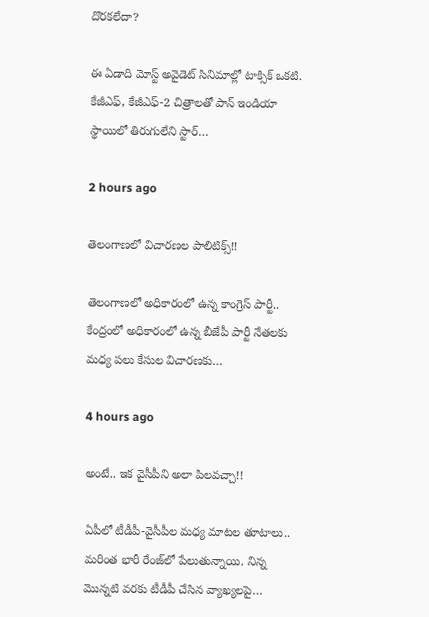దొర‌క‌లేదా?

ఈ ఏడాది మోస్ట్ అవైడెట్ సినిమాల్లో టాక్సిక్ ఒక‌టి. కేజీఎఫ్, కేజీఎఫ్‌-2 చిత్రాల‌తో పాన్ ఇండియా స్థాయిలో తిరుగులేని స్టార్…

2 hours ago

తెలంగాణ‌లో విచార‌ణ‌ల పాలిటిక్స్‌!!

తెలంగాణ‌లో అధికారంలో ఉన్న కాంగ్రెస్ పార్టీ.. కేంద్రంలో అధికారంలో ఉన్న బీజేపీ పార్టీ నేత‌ల‌కు మ‌ధ్య ప‌లు కేసుల విచార‌ణ‌కు…

4 hours ago

అంటే.. ఇక వైసీపీని అలా పిల‌వ‌చ్చా!!

ఏపీలో టీడీపీ-వైసీపీల మ‌ధ్య మాట‌ల తూటాలు.. మ‌రింత భారీ రేంజ్‌లో పేలుతున్నాయి. నిన్న మొన్నటి వ‌ర‌కు టీడీపీ చేసిన వ్యాఖ్య‌ల‌పై…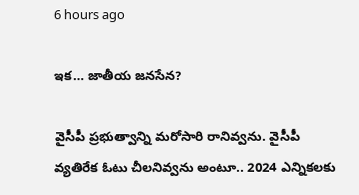6 hours ago

ఇక‌… జాతీయ జ‌న‌సేన‌?

వైసీపీ ప్ర‌భుత్వాన్ని మ‌రోసారి రానివ్వ‌ను. వైసీపీ వ్య‌తిరేక ఓటు చీల‌నివ్వ‌ను అంటూ.. 2024 ఎన్నికల‌కు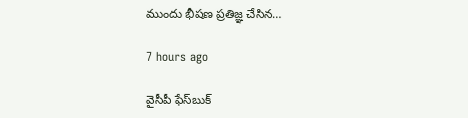ముందు భీష‌ణ ప్ర‌తిజ్ఞ చేసిన…

7 hours ago

వైసీపీ ఫేస్‌బుక్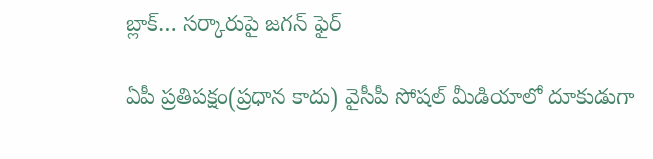బ్లాక్‌… స‌ర్కారుపై జ‌గ‌న్ ఫైర్

ఏపీ ప్ర‌తిప‌క్షం(ప్ర‌ధాన కాదు) వైసీపీ సోష‌ల్ మీడియాలో దూకుడుగా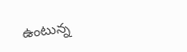ఉంటున్న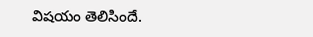విష‌యం తెలిసిందే.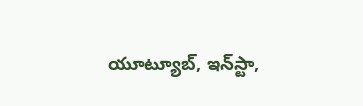యూట్యూబ్‌, ఇన్‌స్టా,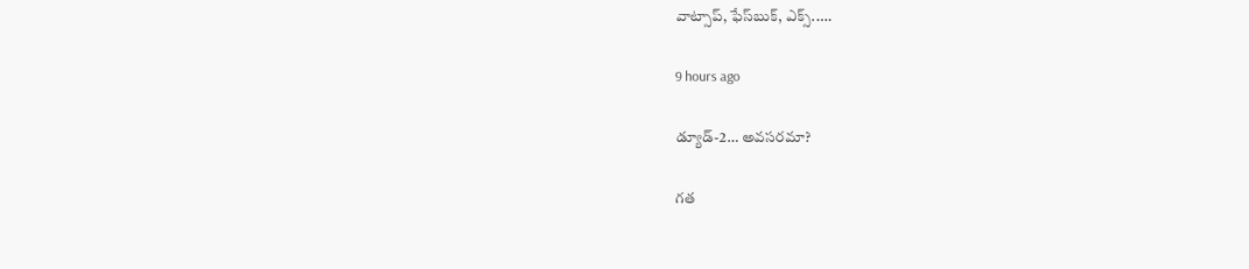వాట్సాప్‌, ఫేస్‌బుక్, ఎక్స్‌..…

9 hours ago

డ్యూడ్-2… అవసరమా?

గత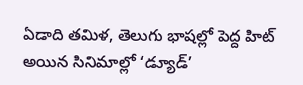ఏడాది తమిళ, తెలుగు భాషల్లో పెద్ద హిట్ అయిన సినిమాల్లో ‘డ్యూడ్’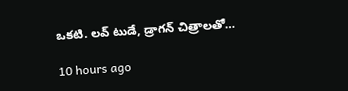ఒకటి. లవ్ టుడే, డ్రాగన్ చిత్రాలతో…

10 hours ago